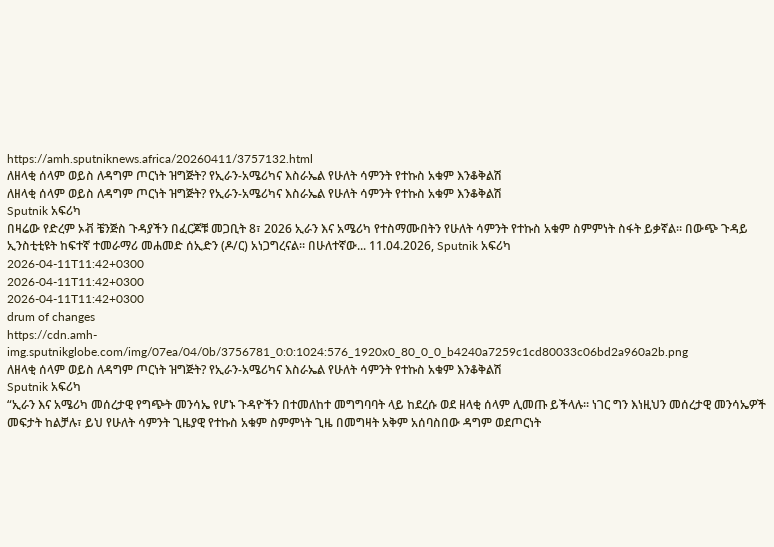https://amh.sputniknews.africa/20260411/3757132.html
ለዘላቂ ሰላም ወይስ ለዳግም ጦርነት ዝግጅት? የኢራን-አሜሪካና እስራኤል የሁለት ሳምንት የተኩስ አቁም እንቆቅልሽ
ለዘላቂ ሰላም ወይስ ለዳግም ጦርነት ዝግጅት? የኢራን-አሜሪካና እስራኤል የሁለት ሳምንት የተኩስ አቁም እንቆቅልሽ
Sputnik አፍሪካ
በዛሬው የድረም ኦቭ ቼንጅስ ጉዳያችን በፈርጆቹ መጋቢት 8፣ 2026 ኢራን እና አሜሪካ የተስማሙበትን የሁለት ሳምንት የተኩስ አቁም ስምምነት ስፋት ይቃኛል። በውጭ ጉዳይ ኢንስቲቲዩት ከፍተኛ ተመራማሪ መሐመድ ሰኢድን (ዶ/ር) አነጋግረናል። በሁለተኛው... 11.04.2026, Sputnik አፍሪካ
2026-04-11T11:42+0300
2026-04-11T11:42+0300
2026-04-11T11:42+0300
drum of changes
https://cdn.amh-img.sputnikglobe.com/img/07ea/04/0b/3756781_0:0:1024:576_1920x0_80_0_0_b4240a7259c1cd80033c06bd2a960a2b.png
ለዘላቂ ሰላም ወይስ ለዳግም ጦርነት ዝግጅት? የኢራን-አሜሪካና እስራኤል የሁለት ሳምንት የተኩስ አቁም እንቆቅልሽ
Sputnik አፍሪካ
“ኢራን እና አሜሪካ መሰረታዊ የግጭት መንሳኤ የሆኑ ጉዳዮችን በተመለከተ መግግባባት ላይ ከደረሱ ወደ ዘላቂ ሰላም ሊመጡ ይችላሉ። ነገር ግን እነዚህን መሰረታዊ መንሳኤዎች መፍታት ከልቻሉ፣ ይህ የሁለት ሳምንት ጊዜያዊ የተኩስ አቁም ስምምነት ጊዜ በመግዛት አቅም አሰባስበው ዳግም ወደጦርነት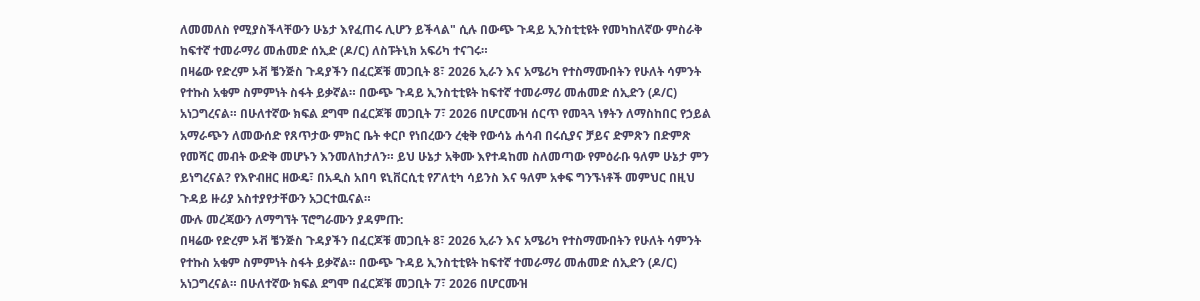ለመመለስ የሚያስችላቸውን ሁኔታ እየፈጠሩ ሊሆን ይችላል" ሲሉ በውጭ ጉዳይ ኢንስቲቲዩት የመካከለኛው ምስራቅ ከፍተኛ ተመራማሪ መሐመድ ሰኢድ (ዶ/ር) ለስፑትኒክ አፍሪካ ተናገሩ።
በዛሬው የድረም ኦቭ ቼንጅስ ጉዳያችን በፈርጆቹ መጋቢት 8፣ 2026 ኢራን እና አሜሪካ የተስማሙበትን የሁለት ሳምንት የተኩስ አቁም ስምምነት ስፋት ይቃኛል። በውጭ ጉዳይ ኢንስቲቲዩት ከፍተኛ ተመራማሪ መሐመድ ሰኢድን (ዶ/ር) አነጋግረናል። በሁለተኛው ክፍል ደግሞ በፈርጆቹ መጋቢት 7፣ 2026 በሆርሙዝ ሰርጥ የመጓጓ ነፃትን ለማስከበር የኃይል አማራጭን ለመውሰድ የጸጥታው ምክር ቤት ቀርቦ የነበረውን ረቂቅ የውሳኔ ሐሳብ በሩሲያና ቻይና ድምጽን በድምጽ የመሻር መብት ውድቅ መሆኑን እንመለከታለን። ይህ ሁኔታ አቅሙ እየተዳከመ ስለመጣው የምዕራቡ ዓለም ሁኔታ ምን ይነግረናል? የእዮብዘር ዘውዴ፣ በአዲስ አበባ ዩኒቨርሲቲ የፖለቲካ ሳይንስ እና ዓለም አቀፍ ግንኙነቶች መምህር በዚህ ጉዳይ ዙሪያ አስተያየታቸውን አጋርተዉናል።
ሙሉ መረጃውን ለማግኘት ፕሮግራሙን ያዳምጡ:
በዛሬው የድረም ኦቭ ቼንጅስ ጉዳያችን በፈርጆቹ መጋቢት 8፣ 2026 ኢራን እና አሜሪካ የተስማሙበትን የሁለት ሳምንት የተኩስ አቁም ስምምነት ስፋት ይቃኛል። በውጭ ጉዳይ ኢንስቲቲዩት ከፍተኛ ተመራማሪ መሐመድ ሰኢድን (ዶ/ር) አነጋግረናል። በሁለተኛው ክፍል ደግሞ በፈርጆቹ መጋቢት 7፣ 2026 በሆርሙዝ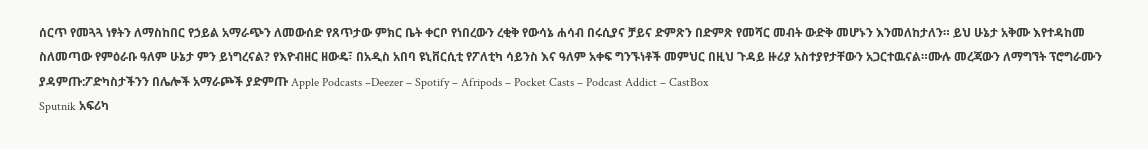ሰርጥ የመጓጓ ነፃትን ለማስከበር የኃይል አማራጭን ለመውሰድ የጸጥታው ምክር ቤት ቀርቦ የነበረውን ረቂቅ የውሳኔ ሐሳብ በሩሲያና ቻይና ድምጽን በድምጽ የመሻር መብት ውድቅ መሆኑን እንመለከታለን። ይህ ሁኔታ አቅሙ እየተዳከመ ስለመጣው የምዕራቡ ዓለም ሁኔታ ምን ይነግረናል? የእዮብዘር ዘውዴ፣ በአዲስ አበባ ዩኒቨርሲቲ የፖለቲካ ሳይንስ እና ዓለም አቀፍ ግንኙነቶች መምህር በዚህ ጉዳይ ዙሪያ አስተያየታቸውን አጋርተዉናል።ሙሉ መረጃውን ለማግኘት ፕሮግራሙን ያዳምጡ:ፖድካስታችንን በሌሎች አማራጮች ያድምጡ Apple Podcasts –Deezer – Spotify – Afripods – Pocket Casts – Podcast Addict – CastBox
Sputnik አፍሪካ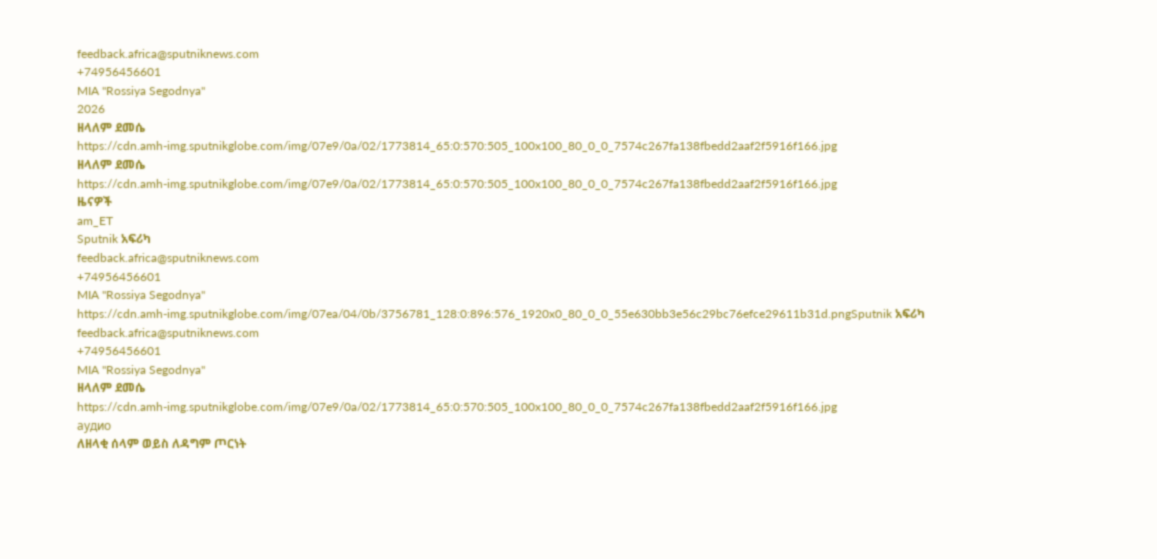feedback.africa@sputniknews.com
+74956456601
MIA "Rossiya Segodnya"
2026
ዘላለም ደመሴ
https://cdn.amh-img.sputnikglobe.com/img/07e9/0a/02/1773814_65:0:570:505_100x100_80_0_0_7574c267fa138fbedd2aaf2f5916f166.jpg
ዘላለም ደመሴ
https://cdn.amh-img.sputnikglobe.com/img/07e9/0a/02/1773814_65:0:570:505_100x100_80_0_0_7574c267fa138fbedd2aaf2f5916f166.jpg
ዜናዎች
am_ET
Sputnik አፍሪካ
feedback.africa@sputniknews.com
+74956456601
MIA "Rossiya Segodnya"
https://cdn.amh-img.sputnikglobe.com/img/07ea/04/0b/3756781_128:0:896:576_1920x0_80_0_0_55e630bb3e56c29bc76efce29611b31d.pngSputnik አፍሪካ
feedback.africa@sputniknews.com
+74956456601
MIA "Rossiya Segodnya"
ዘላለም ደመሴ
https://cdn.amh-img.sputnikglobe.com/img/07e9/0a/02/1773814_65:0:570:505_100x100_80_0_0_7574c267fa138fbedd2aaf2f5916f166.jpg
аудио
ለዘላቂ ሰላም ወይስ ለዳግም ጦርነት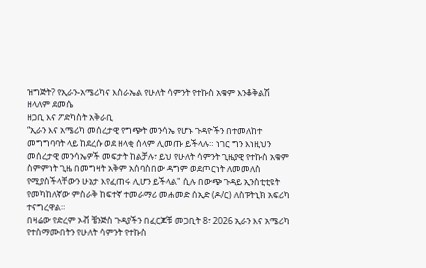ዝግጅት? የኢራን-አሜሪካና እስራኤል የሁለት ሳምንት የተኩስ አቁም እንቆቅልሽ
ዘላለም ደመሴ
ዘጋቢ እና ፖድካስት አቅራቢ
“ኢራን እና አሜሪካ መሰረታዊ የግጭት መንሳኤ የሆኑ ጉዳዮችን በተመለከተ መግግባባት ላይ ከደረሱ ወደ ዘላቂ ሰላም ሊመጡ ይችላሉ። ነገር ግን እነዚህን መሰረታዊ መንሳኤዎች መፍታት ከልቻሉ፣ ይህ የሁለት ሳምንት ጊዜያዊ የተኩስ አቁም ስምምነት ጊዜ በመግዛት አቅም አሰባስበው ዳግም ወደጦርነት ለመመለስ የሚያስችላቸውን ሁኔታ እየፈጠሩ ሊሆን ይችላል" ሲሉ በውጭ ጉዳይ ኢንስቲቲዩት የመካከለኛው ምስራቅ ከፍተኛ ተመራማሪ መሐመድ ሰኢድ (ዶ/ር) ለስፑትኒክ አፍሪካ ተናግረዋል።
በዛሬው የድረም ኦቭ ቼንጅስ ጉዳያችን በፈርጆቹ መጋቢት 8፣ 2026 ኢራን እና አሜሪካ የተስማሙበትን የሁለት ሳምንት የተኩስ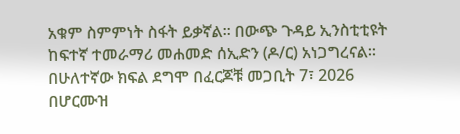አቁም ስምምነት ስፋት ይቃኛል። በውጭ ጉዳይ ኢንስቲቲዩት ከፍተኛ ተመራማሪ መሐመድ ሰኢድን (ዶ/ር) አነጋግረናል። በሁለተኛው ክፍል ደግሞ በፈርጆቹ መጋቢት 7፣ 2026 በሆርሙዝ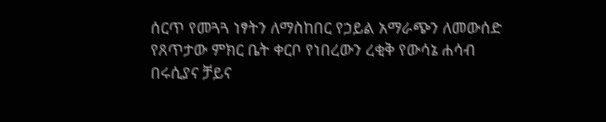ሰርጥ የመጓጓ ነፃትን ለማስከበር የኃይል አማራጭን ለመውሰድ የጸጥታው ምክር ቤት ቀርቦ የነበረውን ረቂቅ የውሳኔ ሐሳብ በሩሲያና ቻይና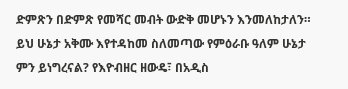ድምጽን በድምጽ የመሻር መብት ውድቅ መሆኑን እንመለከታለን። ይህ ሁኔታ አቅሙ እየተዳከመ ስለመጣው የምዕራቡ ዓለም ሁኔታ ምን ይነግረናል? የእዮብዘር ዘውዴ፣ በአዲስ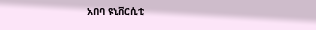አበባ ዩኒቨርሲቲ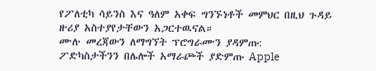የፖለቲካ ሳይንስ እና ዓለም አቀፍ ግንኙነቶች መምህር በዚህ ጉዳይ ዙሪያ አስተያየታቸውን አጋርተዉናል።
ሙሉ መረጃውን ለማግኘት ፕሮግራሙን ያዳምጡ:
ፖድካስታችንን በሌሎች አማራጮች ያድምጡ Apple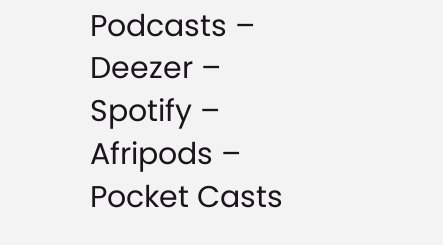Podcasts –
Deezer –
Spotify –
Afripods –
Pocket Casts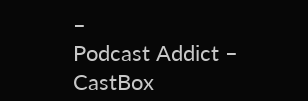–
Podcast Addict –
CastBox